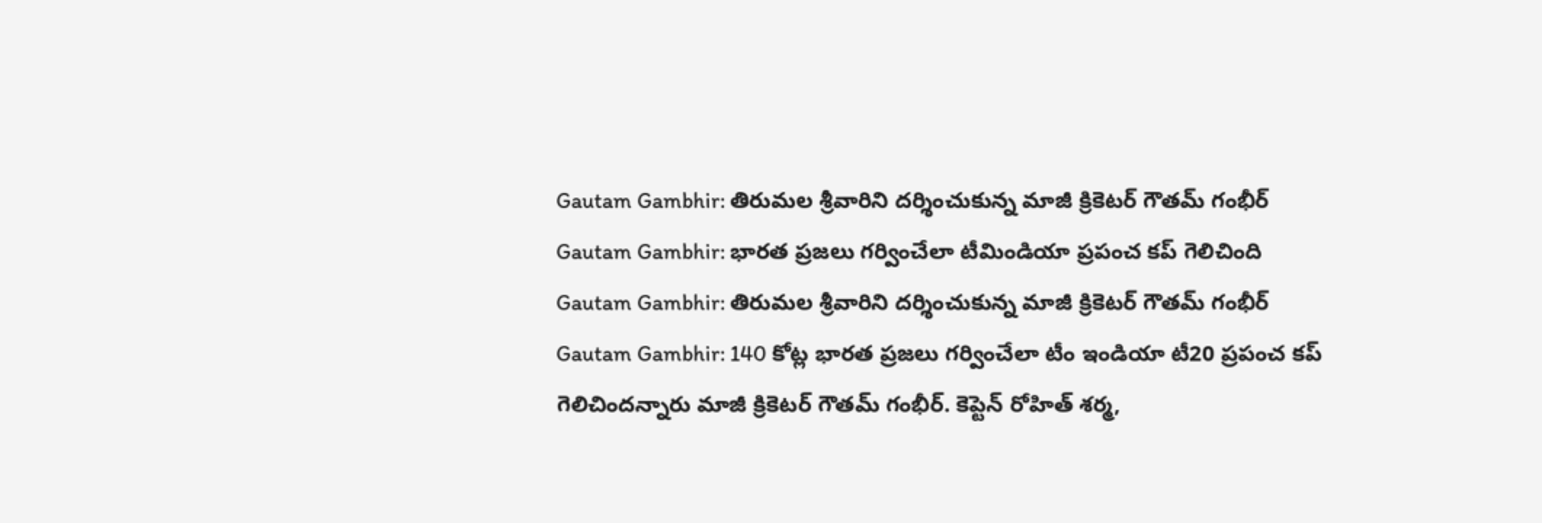Gautam Gambhir: తిరుమల శ్రీవారిని దర్శించుకున్న మాజీ క్రికెటర్ గౌతమ్ గంభీర్
Gautam Gambhir: భారత ప్రజలు గర్వించేలా టీమిండియా ప్రపంచ కప్ గెలిచింది
Gautam Gambhir: తిరుమల శ్రీవారిని దర్శించుకున్న మాజీ క్రికెటర్ గౌతమ్ గంభీర్
Gautam Gambhir: 140 కోట్ల భారత ప్రజలు గర్వించేలా టీం ఇండియా టీ20 ప్రపంచ కప్ గెలిచిందన్నారు మాజీ క్రికెటర్ గౌతమ్ గంభీర్. కెప్టెన్ రోహిత్ శర్మ,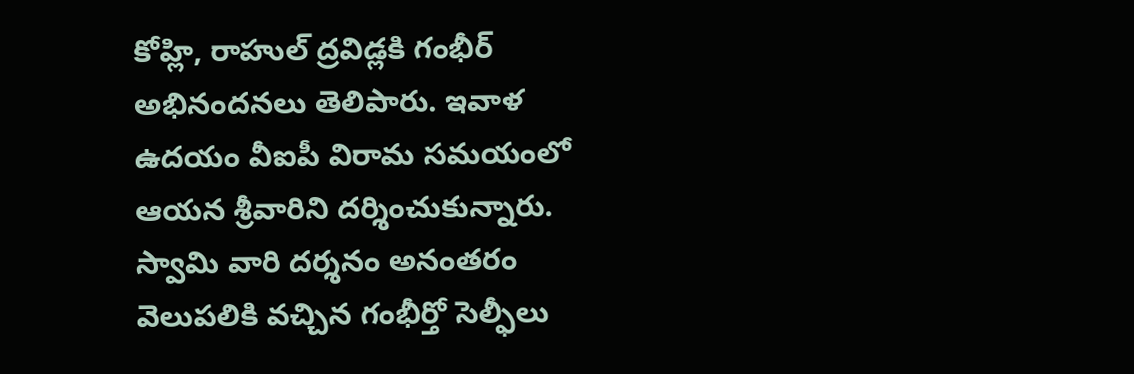కోహ్లి, రాహుల్ ద్రవిడ్లకి గంభీర్ అభినందనలు తెలిపారు. ఇవాళ ఉదయం వీఐపీ విరామ సమయంలో ఆయన శ్రీవారిని దర్శించుకున్నారు. స్వామి వారి దర్శనం అనంతరం వెలుపలికి వచ్చిన గంభీర్తో సెల్ఫీలు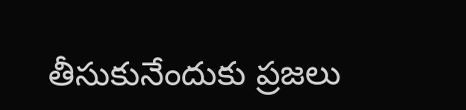తీసుకునేందుకు ప్రజలు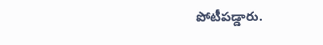పోటీపడ్డారు.